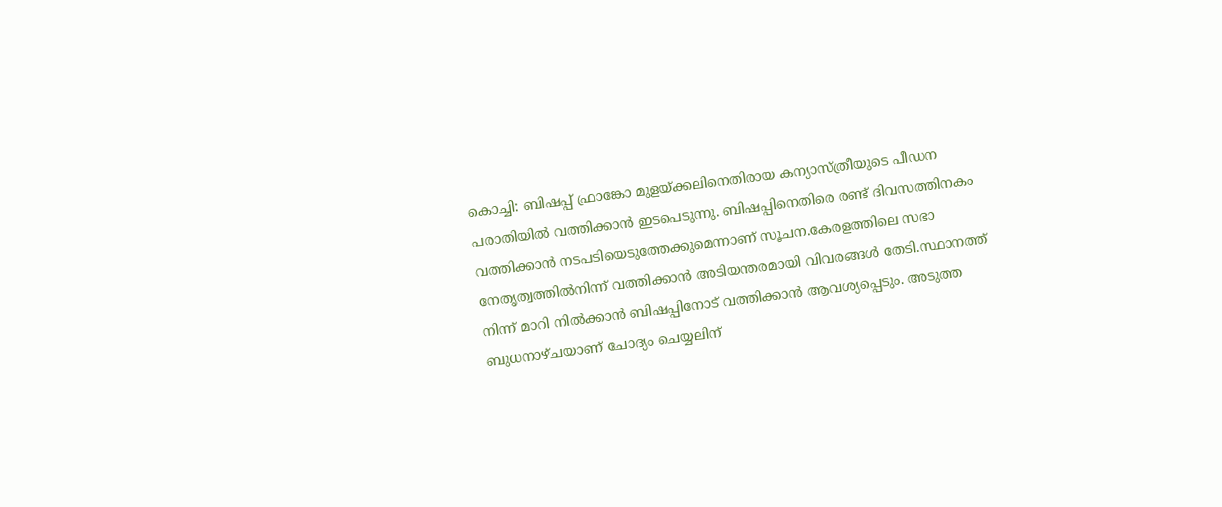കൊച്ചി: ബിഷപ്പ് ഫ്രാങ്കോ മുളയ്ക്കലിനെതിരായ കന്യാസ്ത്രീയുടെ പീഡന പരാതിയിൽ വത്തിക്കാൻ ഇടപെടുന്നു. ബിഷപ്പിനെതിരെ രണ്ട് ദിവസത്തിനകം വത്തിക്കാൻ നടപടിയെടുത്തേക്കുമെന്നാണ് സൂചന.കേരളത്തിലെ സഭാ നേതൃത്വത്തിൽനിന്ന് വത്തിക്കാൻ അടിയന്തരമായി വിവരങ്ങൾ തേടി.സ്ഥാനത്ത് നിന്ന് മാറി നിൽക്കാൻ ബിഷപ്പിനോട് വത്തിക്കാൻ ആവശ്യപ്പെടും. അടുത്ത ബുധനാഴ്ചയാണ് ചോദ്യം ചെയ്യലിന്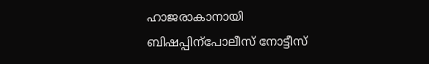ഹാജരാകാനായി ബിഷപ്പിന്പോലീസ് നോട്ടീസ്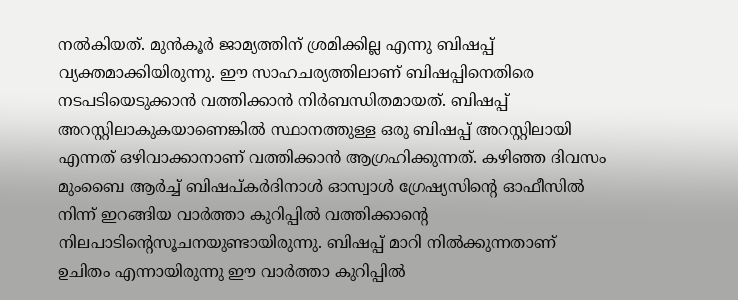നൽകിയത്. മുൻകൂർ ജാമ്യത്തിന് ശ്രമിക്കില്ല എന്നു ബിഷപ്പ് വ്യക്തമാക്കിയിരുന്നു. ഈ സാഹചര്യത്തിലാണ് ബിഷപ്പിനെതിരെ നടപടിയെടുക്കാൻ വത്തിക്കാൻ നിർബന്ധിതമായത്. ബിഷപ്പ് അറസ്റ്റിലാകുകയാണെങ്കിൽ സ്ഥാനത്തുള്ള ഒരു ബിഷപ്പ് അറസ്റ്റിലായി എന്നത് ഒഴിവാക്കാനാണ് വത്തിക്കാൻ ആഗ്രഹിക്കുന്നത്. കഴിഞ്ഞ ദിവസം മുംബൈ ആർച്ച് ബിഷപ്കർദിനാൾ ഓസ്വാൾ ഗ്രേഷ്യസിന്റെ ഓഫീസിൽ നിന്ന് ഇറങ്ങിയ വാർത്താ കുറിപ്പിൽ വത്തിക്കാന്റെ നിലപാടിന്റെസൂചനയുണ്ടായിരുന്നു. ബിഷപ്പ് മാറി നിൽക്കുന്നതാണ് ഉചിതം എന്നായിരുന്നു ഈ വാർത്താ കുറിപ്പിൽ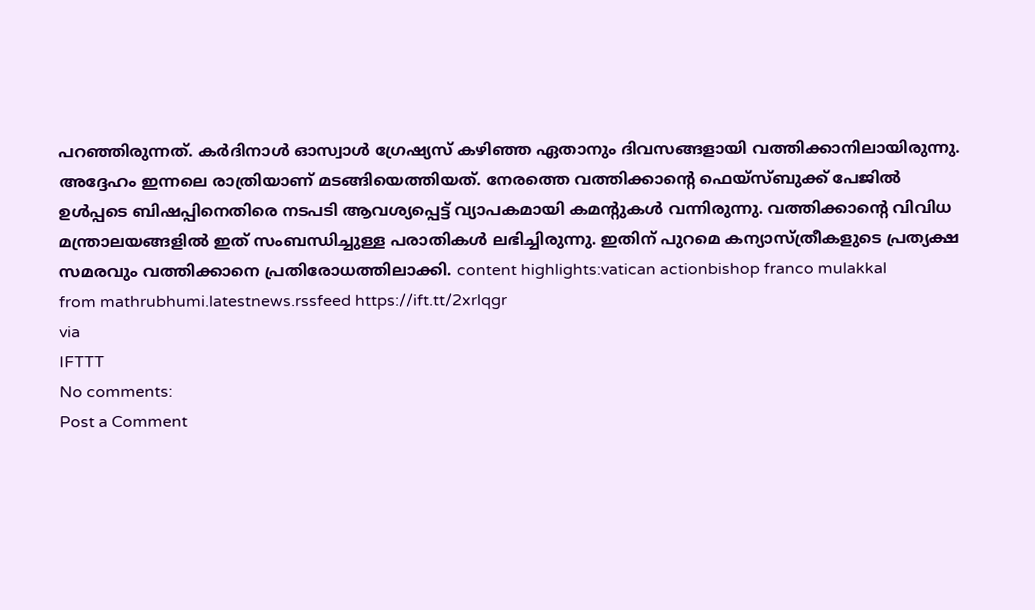പറഞ്ഞിരുന്നത്. കർദിനാൾ ഓസ്വാൾ ഗ്രേഷ്യസ് കഴിഞ്ഞ ഏതാനും ദിവസങ്ങളായി വത്തിക്കാനിലായിരുന്നു. അദ്ദേഹം ഇന്നലെ രാത്രിയാണ് മടങ്ങിയെത്തിയത്. നേരത്തെ വത്തിക്കാന്റെ ഫെയ്സ്ബുക്ക് പേജിൽ ഉൾപ്പടെ ബിഷപ്പിനെതിരെ നടപടി ആവശ്യപ്പെട്ട് വ്യാപകമായി കമന്റുകൾ വന്നിരുന്നു. വത്തിക്കാന്റെ വിവിധ മന്ത്രാലയങ്ങളിൽ ഇത് സംബന്ധിച്ചുള്ള പരാതികൾ ലഭിച്ചിരുന്നു. ഇതിന് പുറമെ കന്യാസ്ത്രീകളുടെ പ്രത്യക്ഷ സമരവും വത്തിക്കാനെ പ്രതിരോധത്തിലാക്കി. content highlights:vatican actionbishop franco mulakkal
from mathrubhumi.latestnews.rssfeed https://ift.tt/2xrlqgr
via
IFTTT
No comments:
Post a Comment